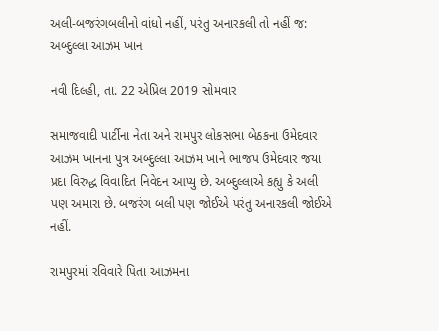અલી-બજરંગબલીનો વાંધો નહીં, પરંતુ અનારકલી તો નહીં જ: અબ્દુલ્લા આઝમ ખાન

નવી દિલ્હી, તા. 22 એપ્રિલ 2019 સોમવાર

સમાજવાદી પાર્ટીના નેતા અને રામપુર લોકસભા બેઠકના ઉમેદવાર આઝમ ખાનના પુત્ર અબ્દુલ્લા આઝમ ખાને ભાજપ ઉમેદવાર જયા પ્રદા વિરુદ્ધ વિવાદિત નિવેદન આપ્યુ છે. અબ્દુલ્લાએ કહ્યુ કે અલી પણ અમારા છે. બજરંગ બલી પણ જોઈએ પરંતુ અનારકલી જોઈએ નહીં.

રામપુરમાં રવિવારે પિતા આઝમના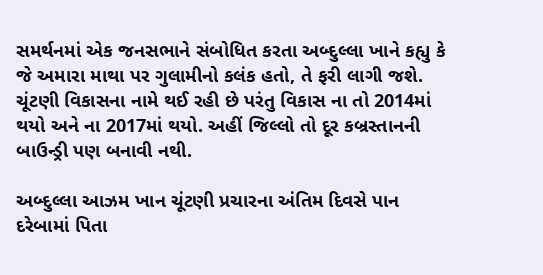સમર્થનમાં એક જનસભાને સંબોધિત કરતા અબ્દુલ્લા ખાને કહ્યુ કે જે અમારા માથા પર ગુલામીનો કલંક હતો, તે ફરી લાગી જશે. ચૂંટણી વિકાસના નામે થઈ રહી છે પરંતુ વિકાસ ના તો 2014માં થયો અને ના 2017માં થયો. અહીં જિલ્લો તો દૂર કબ્રસ્તાનની બાઉન્ડ્રી પણ બનાવી નથી.

અબ્દુલ્લા આઝમ ખાન ચૂંટણી પ્રચારના અંતિમ દિવસે પાન દરેબામાં પિતા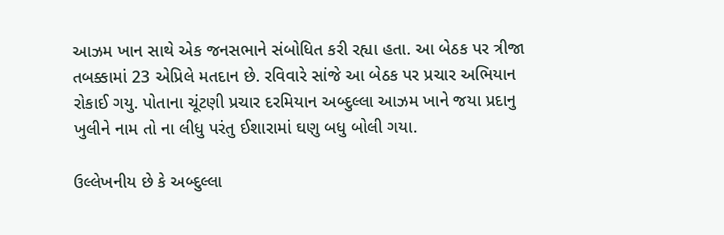આઝમ ખાન સાથે એક જનસભાને સંબોધિત કરી રહ્યા હતા. આ બેઠક પર ત્રીજા તબક્કામાં 23 એપ્રિલે મતદાન છે. રવિવારે સાંજે આ બેઠક પર પ્રચાર અભિયાન રોકાઈ ગયુ. પોતાના ચૂંટણી પ્રચાર દરમિયાન અબ્દુલ્લા આઝમ ખાને જયા પ્રદાનુ ખુલીને નામ તો ના લીધુ પરંતુ ઈશારામાં ઘણુ બધુ બોલી ગયા.

ઉલ્લેખનીય છે કે અબ્દુલ્લા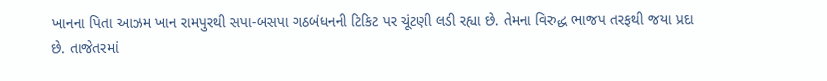ખાનના પિતા આઝમ ખાન રામપુરથી સપા-બસપા ગઠબંધનની ટિકિટ પર ચૂંટણી લડી રહ્યા છે. તેમના વિરુદ્ધ ભાજપ તરફથી જયા પ્રદા છે. તાજેતરમાં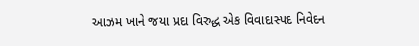આઝમ ખાને જયા પ્રદા વિરુદ્ધ એક વિવાદાસ્પદ નિવેદન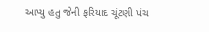આપ્યુ હતુ જેની ફરિયાદ ચૂંટણી પંચ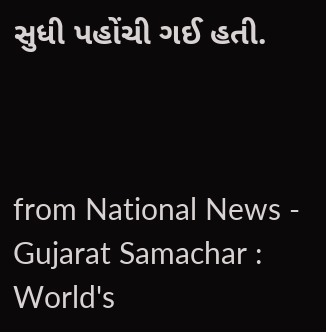સુધી પહોંચી ગઈ હતી.



from National News - Gujarat Samachar : World's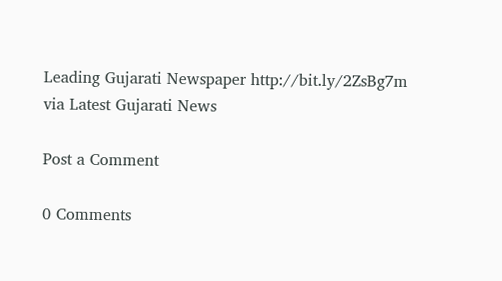Leading Gujarati Newspaper http://bit.ly/2ZsBg7m
via Latest Gujarati News

Post a Comment

0 Comments